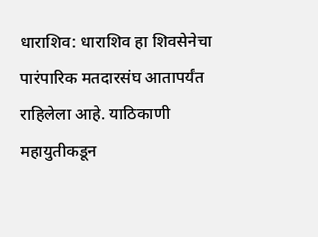धाराशिव: धाराशिव हा शिवसेनेचा पारंपारिक मतदारसंघ आतापर्यंत राहिलेला आहे. याठिकाणी महायुतीकडून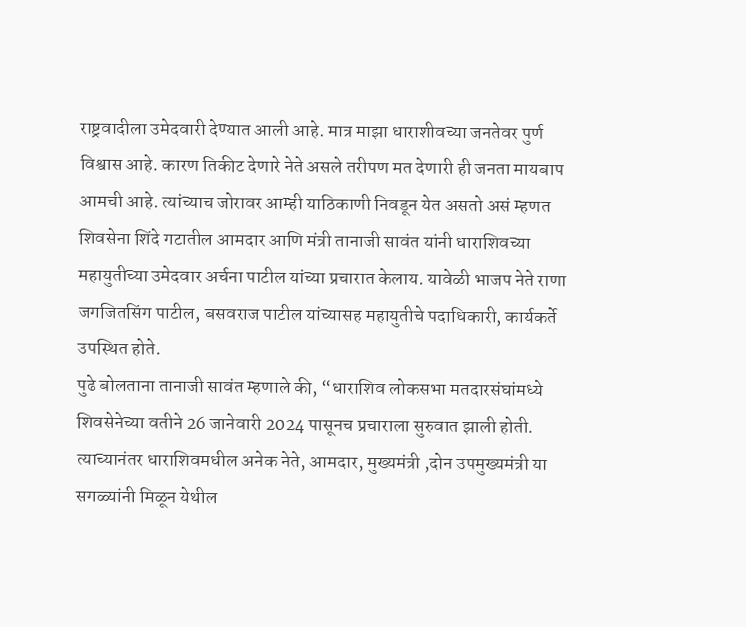राष्ट्रवादीला उमेदवारी देण्यात आली आहे. मात्र माझा धाराशीवच्या जनतेवर पुर्ण विश्वास आहे. कारण तिकीट देणारे नेते असले तरीपण मत देणारी ही जनता मायबाप आमची आहे. त्यांच्याच जोरावर आम्ही याठिकाणी निवडून येत असतो असं म्हणत शिवसेना शिंदे गटातील आमदार आणि मंत्री तानाजी सावंत यांनी धाराशिवच्या महायुतीच्या उमेदवार अर्चना पाटील यांच्या प्रचारात केलाय. यावेळी भाजप नेते राणा जगजितसिंग पाटील, बसवराज पाटील यांच्यासह महायुतीचे पदाधिकारी, कार्यकर्ते उपस्थित होते.
पुढे बोलताना तानाजी सावंत म्हणाले की, “धाराशिव लोकसभा मतदारसंघांमध्ये शिवसेनेच्या वतीने 26 जानेवारी 2024 पासूनच प्रचाराला सुरुवात झाली होती. त्याच्यानंतर धाराशिवमधील अनेक नेते, आमदार, मुख्यमंत्री ,दोन उपमुख्यमंत्री या सगळ्यांनी मिळून येथील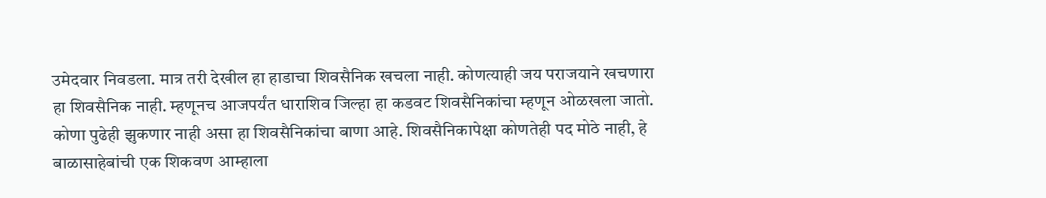उमेदवार निवडला. मात्र तरी देखील हा हाडाचा शिवसैनिक खचला नाही. कोणत्याही जय पराजयाने खचणारा हा शिवसैनिक नाही. म्हणूनच आजपर्यंत धाराशिव जिल्हा हा कडवट शिवसैनिकांचा म्हणून ओळखला जातो.
कोणा पुढेही झुकणार नाही असा हा शिवसैनिकांचा बाणा आहे. शिवसैनिकापेक्षा कोणतेही पद मोठे नाही, हे बाळासाहेबांची एक शिकवण आम्हाला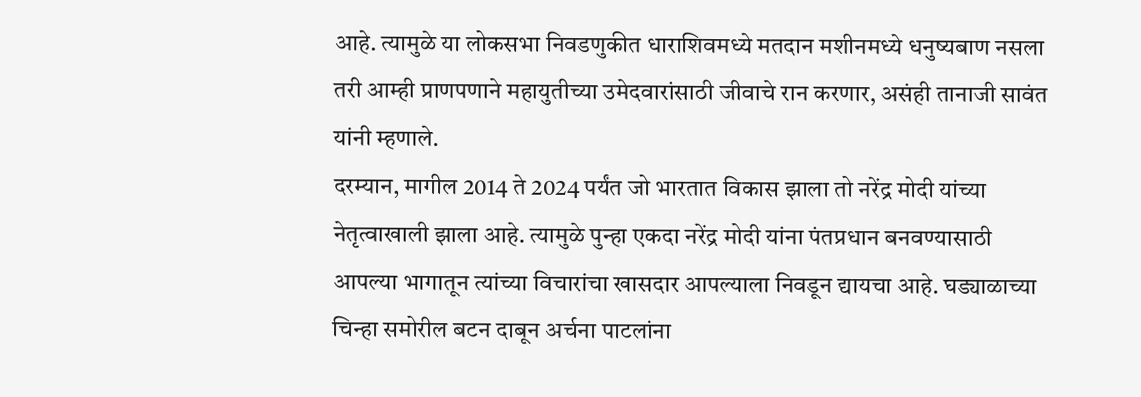आहे. त्यामुळे या लोकसभा निवडणुकीत धाराशिवमध्ये मतदान मशीनमध्ये धनुष्यबाण नसला तरी आम्ही प्राणपणाने महायुतीच्या उमेदवारांसाठी जीवाचे रान करणार, असंही तानाजी सावंत यांनी म्हणाले.
दरम्यान, मागील 2014 ते 2024 पर्यंत जो भारतात विकास झाला तो नरेंद्र मोदी यांच्या नेतृत्वाखाली झाला आहे. त्यामुळे पुन्हा एकदा नरेंद्र मोदी यांना पंतप्रधान बनवण्यासाठी आपल्या भागातून त्यांच्या विचारांचा खासदार आपल्याला निवडून द्यायचा आहे. घड्याळाच्या चिन्हा समोरील बटन दाबून अर्चना पाटलांना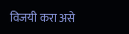विजयी करा असे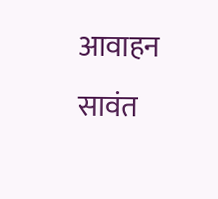आवाहन सावंत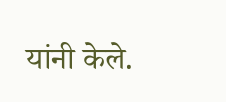यांनी केले.